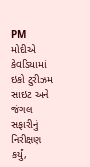PM મોદીએ કેવડિયામાં ઇકો ટુરીઝમ સાઇટ અને જંગલ સફારીનું નિરીક્ષણ કર્યું,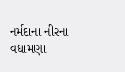નર્મદાના નીરના વધામણા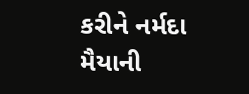કરીને નર્મદા મૈયાની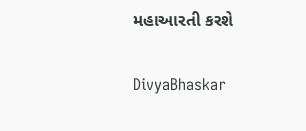મહાઆરતી કરશે

DivyaBhaskar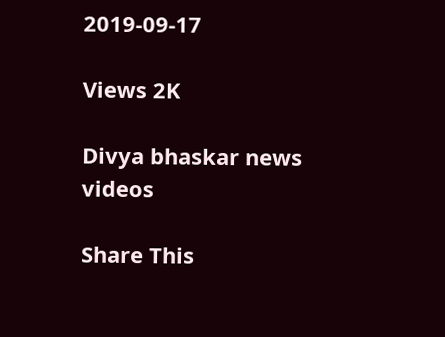2019-09-17

Views 2K

Divya bhaskar news videos

Share This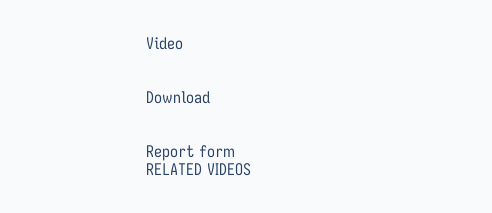Video


Download


Report form
RELATED VIDEOS